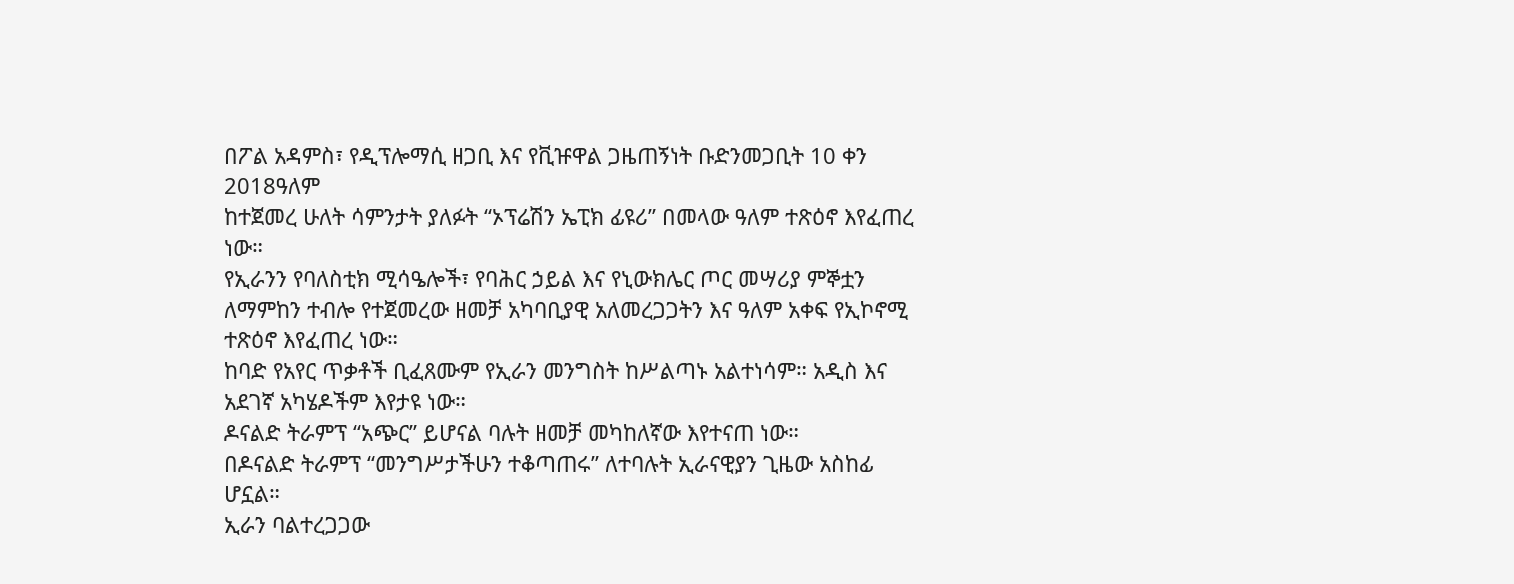በፖል አዳምስ፣ የዲፕሎማሲ ዘጋቢ እና የቪዡዋል ጋዜጠኝነት ቡድንመጋቢት 10 ቀን 2018ዓለም
ከተጀመረ ሁለት ሳምንታት ያለፉት “ኦፕሬሽን ኤፒክ ፊዩሪ” በመላው ዓለም ተጽዕኖ እየፈጠረ ነው።
የኢራንን የባለስቲክ ሚሳዔሎች፣ የባሕር ኃይል እና የኒውክሌር ጦር መሣሪያ ምኞቷን ለማምከን ተብሎ የተጀመረው ዘመቻ አካባቢያዊ አለመረጋጋትን እና ዓለም አቀፍ የኢኮኖሚ ተጽዕኖ እየፈጠረ ነው።
ከባድ የአየር ጥቃቶች ቢፈጸሙም የኢራን መንግስት ከሥልጣኑ አልተነሳም። አዲስ እና አደገኛ አካሄዶችም እየታዩ ነው።
ዶናልድ ትራምፕ “አጭር” ይሆናል ባሉት ዘመቻ መካከለኛው እየተናጠ ነው።
በዶናልድ ትራምፕ “መንግሥታችሁን ተቆጣጠሩ” ለተባሉት ኢራናዊያን ጊዜው አስከፊ ሆኗል።
ኢራን ባልተረጋጋው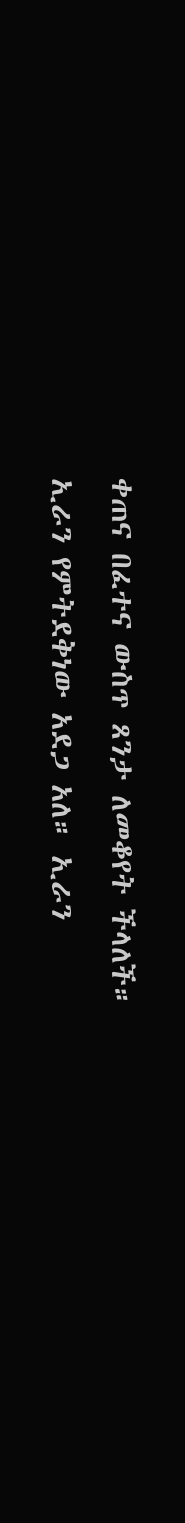ቀጠና በፈተና ውስጥ ጸንታ ለመቆየት ችላለች።
ኢራን የምትደቅነው አደጋ አለ። ኢራን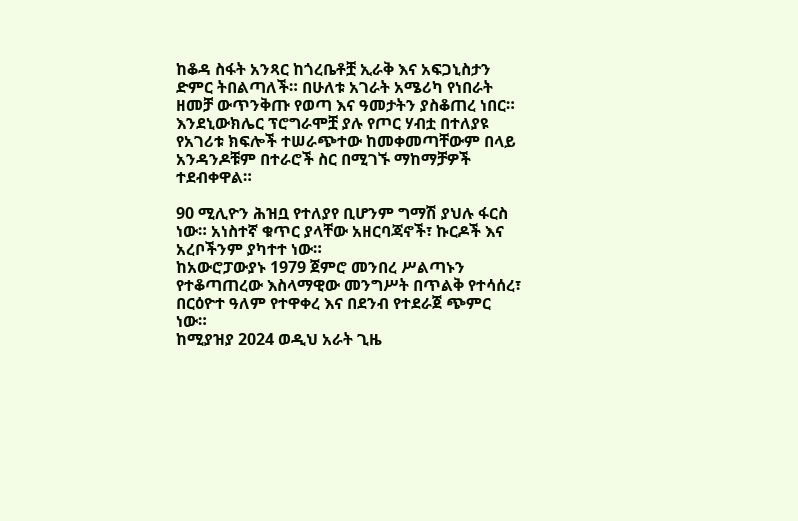ከቆዳ ስፋት አንጻር ከጎረቤቶቿ ኢራቅ እና አፍጋኒስታን ድምር ትበልጣለች። በሁለቱ አገራት አሜሪካ የነበራት ዘመቻ ውጥንቅጡ የወጣ እና ዓመታትን ያስቆጠረ ነበር።
እንደኒውክሌር ፕሮግራሞቿ ያሉ የጦር ሃብቷ በተለያዩ የአገሪቱ ክፍሎች ተሠራጭተው ከመቀመጣቸውም በላይ አንዳንዶቹም በተራሮች ስር በሚገኙ ማከማቻዎች ተደብቀዋል።

90 ሚሊዮን ሕዝቧ የተለያየ ቢሆንም ግማሽ ያህሉ ፋርስ ነው። አነስተኛ ቁጥር ያላቸው አዘርባጃኖች፣ ኩርዶች እና አረቦችንም ያካተተ ነው።
ከአውሮፓውያኑ 1979 ጀምሮ መንበረ ሥልጣኑን የተቆጣጠረው እስላማዊው መንግሥት በጥልቅ የተሳሰረ፣ በርዕዮተ ዓለም የተዋቀረ እና በደንብ የተደራጀ ጭምር ነው።
ከሚያዝያ 2024 ወዲህ አራት ጊዜ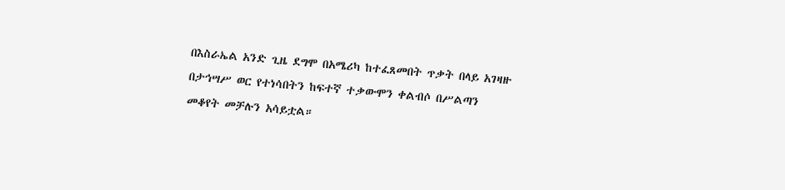በእስራኤል አንድ ጊዜ ደግሞ በአሜሪካ ከተፈጸመበት ጥቃት በላይ አገዛዙ በታኅሣሥ ወር የተነሳበትን ከፍተኛ ተቃውሞን ቀልብሶ በሥልጣን መቆየት መቻሉን አሳይቷል።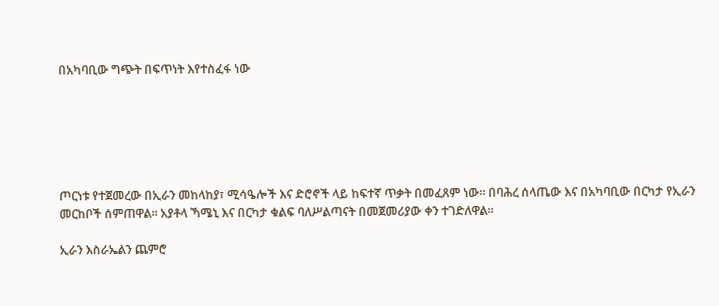በአካባቢው ግጭት በፍጥነት እየተስፈፋ ነው






ጦርነቱ የተጀመረው በኢራን መከላከያ፣ ሚሳዔሎች እና ድሮኖች ላይ ከፍተኛ ጥቃት በመፈጸም ነው። በባሕረ ሰላጤው እና በአካባቢው በርካታ የኢራን መርከቦች ሰምጠዋል። አያቶላ ኻሜኒ እና በርካታ ቁልፍ ባለሥልጣናት በመጀመሪያው ቀን ተገድለዋል።

ኢራን እስራኤልን ጨምሮ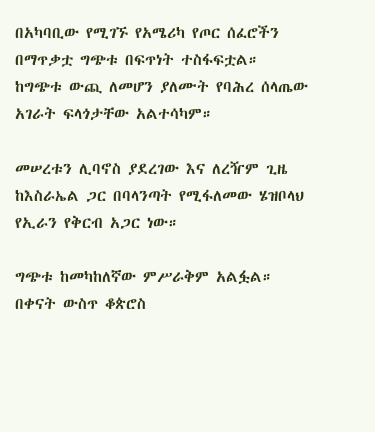በአካባቢው የሚገኙ የአሜሪካ የጦር ሰፈሮችን በማጥቃቷ ግጭቱ በፍጥነት ተስፋፍቷል። ከግጭቱ ውጪ ለመሆን ያለሙት የባሕረ ሰላጤው አገራት ፍላጎታቸው አልተሳካም።

መሠረቱን ሊባኖስ ያደረገው እና ለረዥም ጊዜ ከእስራኤል ጋር በባላንጣት የሚፋለመው ሄዝቦላህ የኢራን የቅርብ አጋር ነው።

ግጭቱ ከመካከለኛው ምሥራቅም አልፏል። በቀናት ውስጥ ቆጵሮስ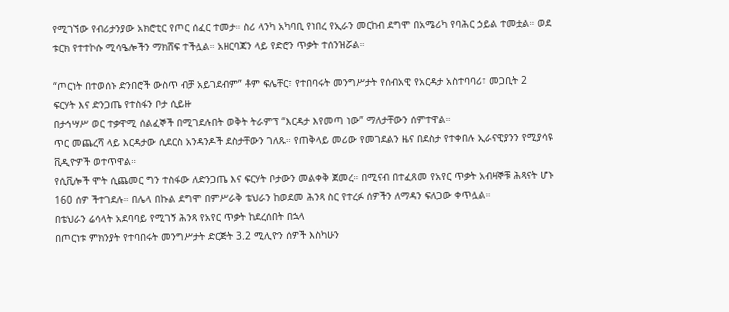የሚገኘው የብሪታንያው አክሮቲር የጦር ሰፈር ተመታ። ስሪ ላንካ አካባቢ የነበረ የኢራን መርከብ ደግሞ በአሜሪካ የባሕር ኃይል ተመቷል። ወደ ቱርክ የተተኮሱ ሚሳዔሎችን ማክሸፍ ተችሏል። አዘርባጃን ላይ የድሮን ጥቃት ተሰንዝሯል።

“ጦርነት በተወሰኑ ድንበሮች ውስጥ ብቻ አይገደብም” ቶም ፍሌቸር፣ የተበባሩት መንግሥታት የሰብአዊ የአርዳታ አስተባባሪ፣ መጋቢት 2
ፍርሃት እና ድንጋጤ የተስፋን ቦታ ሲይዙ
በታኅሣሥ ወር ተቃዋሚ ሰልፈኞች በሚገደሉበት ወቅት ትራምፕ “እርዳታ እየመጣ ነው” ማለታቸውን ሰምተዋል።
ጥር መጨረሻ ላይ እርዳታው ሲደርስ አንዳንዶች ደስታቸውን ገለጹ። የጠቅላይ መሪው የመገደልን ዜና በደስታ የተቀበሉ ኢራናዊያንን የሚያሳዩ ቪዲዮዎች ወተጥዋል።
የሲቪሎች ሞት ሲጨመር ግን ተስፋው ለድንጋጤ እና ፍርሃት ቦታውን መልቀቅ ጀመረ። በሚናብ በተፈጸመ የአየር ጥቃት አብዛኞቹ ሕጻናት ሆኑ 160 ሰዎ ችተገደሉ። በሌላ በኩል ደግሞ በምሥራቅ ቴህራን ከወደመ ሕንጻ ስር የተረፉ ሰዎችን ለማዳን ፍለጋው ቀጥሏል።
በቴህራን ሬሳላት አደባባይ የሚገኝ ሕንጻ የአየር ጥቃት ከደረሰበት በኋላ
በጦርነቱ ምክንያት የተባበሩት መንግሥታት ድርጅት 3.2 ሚሊዮን ሰዎች እስካሁን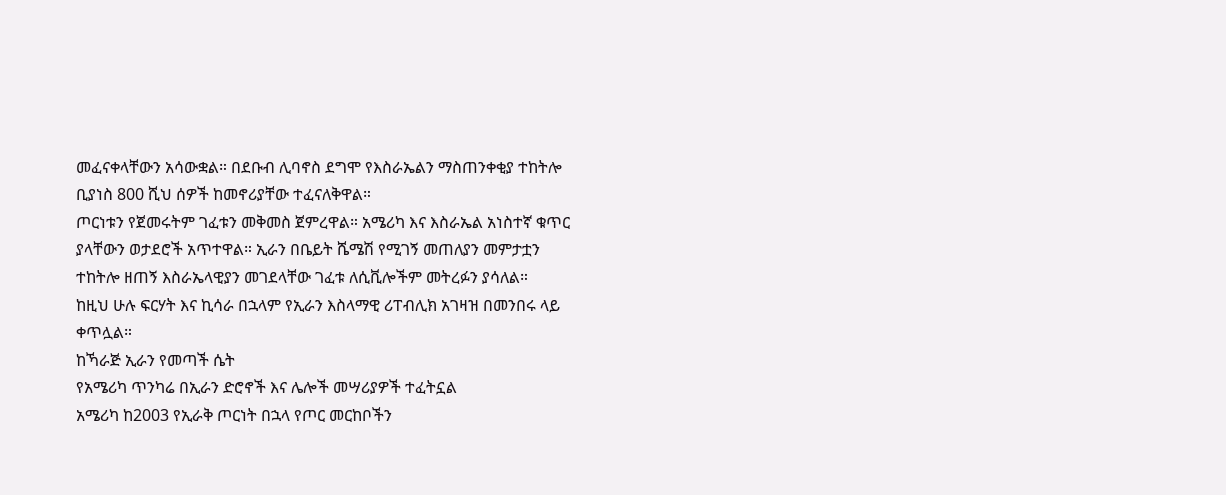መፈናቀላቸውን አሳውቋል። በደቡብ ሊባኖስ ደግሞ የእስራኤልን ማስጠንቀቂያ ተከትሎ ቢያነስ 800 ሺህ ሰዎች ከመኖሪያቸው ተፈናለቅዋል።
ጦርነቱን የጀመሩትም ገፈቱን መቅመስ ጀምረዋል። አሜሪካ እና እስራኤል አነስተኛ ቁጥር ያላቸውን ወታደሮች አጥተዋል። ኢራን በቤይት ሼሜሽ የሚገኝ መጠለያን መምታቷን ተከትሎ ዘጠኝ እስራኤላዊያን መገደላቸው ገፈቱ ለሲቪሎችም መትረፉን ያሳለል።
ከዚህ ሁሉ ፍርሃት እና ኪሳራ በኋላም የኢራን እስላማዊ ሪፐብሊክ አገዛዝ በመንበሩ ላይ ቀጥሏል።
ከኻራጅ ኢራን የመጣች ሴት
የአሜሪካ ጥንካሬ በኢራን ድሮኖች እና ሌሎች መሣሪያዎች ተፈትኗል
አሜሪካ ከ2003 የኢራቅ ጦርነት በኋላ የጦር መርከቦችን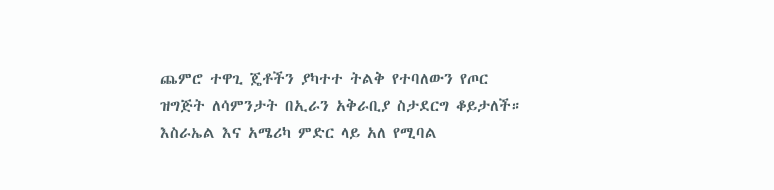ጨምሮ ተዋጊ ጄቶችን ያካተተ ትልቅ የተባለውን የጦር ዝግጅት ለሳምንታት በኢራን አቅራቢያ ስታደርግ ቆይታለች።
እስራኤል እና አሜሪካ ምድር ላይ አለ የሚባል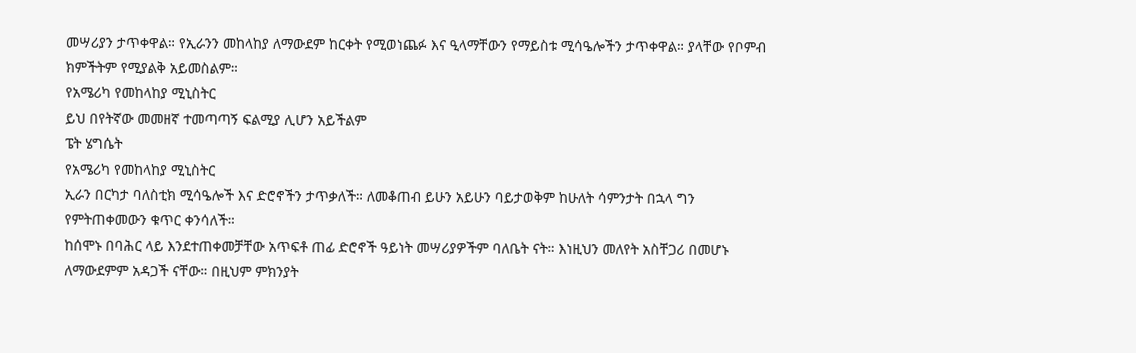መሣሪያን ታጥቀዋል። የኢራንን መከላከያ ለማውደም ከርቀት የሚወነጨፉ እና ዒላማቸውን የማይስቱ ሚሳዔሎችን ታጥቀዋል። ያላቸው የቦምብ ክምችትም የሚያልቅ አይመስልም።
የአሜሪካ የመከላከያ ሚኒስትር
ይህ በየትኛው መመዘኛ ተመጣጣኝ ፍልሚያ ሊሆን አይችልም
ፔት ሄግሴት
የአሜሪካ የመከላከያ ሚኒስትር
ኢራን በርካታ ባለስቲክ ሚሳዔሎች እና ድሮኖችን ታጥቃለች። ለመቆጠብ ይሁን አይሁን ባይታወቅም ከሁለት ሳምንታት በኋላ ግን የምትጠቀመውን ቁጥር ቀንሳለች።
ከሰሞኑ በባሕር ላይ እንደተጠቀመቻቸው አጥፍቶ ጠፊ ድሮኖች ዓይነት መሣሪያዎችም ባለቤት ናት። እነዚህን መለየት አስቸጋሪ በመሆኑ ለማውደምም አዳጋች ናቸው። በዚህም ምክንያት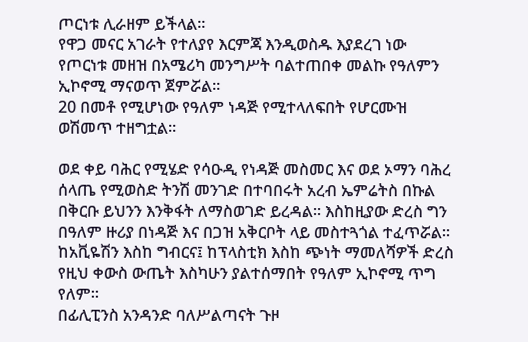ጦርነቱ ሊራዘም ይችላል።
የዋጋ መናር አገራት የተለያየ እርምጃ እንዲወስዱ እያደረገ ነው
የጦርነቱ መዘዝ በአሜሪካ መንግሥት ባልተጠበቀ መልኩ የዓለምን ኢኮኖሚ ማናወጥ ጀምሯል።
20 በመቶ የሚሆነው የዓለም ነዳጅ የሚተላለፍበት የሆርሙዝ ወሽመጥ ተዘግቷል።

ወደ ቀይ ባሕር የሚሄድ የሳዑዲ የነዳጅ መስመር እና ወደ ኦማን ባሕረ ሰላጤ የሚወስድ ትንሽ መንገድ በተባበሩት አረብ ኤምሬትስ በኩል በቅርቡ ይህንን እንቅፋት ለማስወገድ ይረዳል። እስከዚያው ድረስ ግን በዓለም ዙሪያ በነዳጅ እና በጋዝ አቅርቦት ላይ መስተጓጎል ተፈጥሯል።
ከአቪዬሽን እስከ ግብርና፤ ከፕላስቲክ እስከ ጭነት ማመለሻዎች ድረስ የዚህ ቀውስ ውጤት እስካሁን ያልተሰማበት የዓለም ኢኮኖሚ ጥግ የለም።
በፊሊፒንስ አንዳንድ ባለሥልጣናት ጉዞ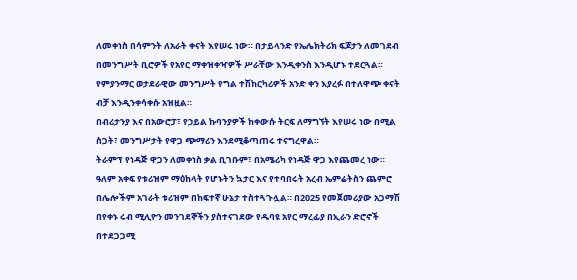ለመቀነስ በሳምንት ለአራት ቀናት እየሠሩ ነው። በታይላንድ የኤሌክትሪክ ፍጆታን ለመገደብ በመንግሥት ቢሮዎች የአየር ማቀዝቀዣዎች ሥራቸው እንዲቀንስ እንዲሆኑ ተደርጓል። የምያንማር ወታደራዊው መንግሥት የግል ተሽከርካሪዎች አንድ ቀን እያረፉ በተለዋጭ ቀናት ብቻ እንዲንቀሳቀሱ አዝዟል።
በብሪታንያ እና በአውሮፓ፣ የኃይል ኩባንያዎች ከቀውሱ ትርፍ ለማግኘት እየሠሩ ነው በሚል ስጋት፣ መንግሥታት የዋጋ ጭማሪን እንደሚቆጣጠሩ ተናግረዋል።
ትራምፕ የነዳጅ ዋጋን ለመቀነስ ቃል ቢገቡም፣ በአሜሪካ የነዳጅ ዋጋ እየጨመረ ነው።
ዓለም አቀፍ የቱሪዝም ማዕከላት የሆኑትን ኳታር እና የተባበሩት አረብ ኤምሬትስን ጨምሮ በሌሎችም አገራት ቱሪዝም በከፍተኛ ሁኔታ ተስተጓጉሏል። በ2025 የመጀመሪያው አጋማሽ በየቀኑ ሩብ ሚሊዮን መንገደኞችን ያስተናገደው የዱባዩ አየር ማረፊያ በኢራን ድሮኖች በተደጋጋሚ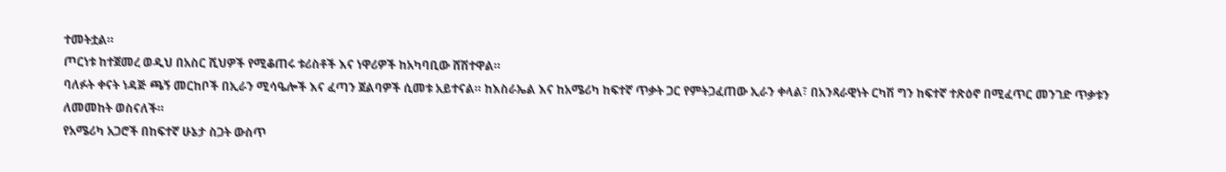ተመትቷል።
ጦርነቱ ከተጀመረ ወዲህ በአስር ሺህዎች የሚቆጠሩ ቱሪስቶች እና ነዋሪዎች ከአካባቢው ሸሽተዋል።
ባለፉት ቀናት ነዳጅ ጫኝ መርከቦች በኢራን ሚሳዔሎች እና ፈጣን ጀልባዎች ሲመቱ አይተናል። ከእስራኤል እና ከአሜሪካ ከፍተኛ ጥቃት ጋር የምትጋፈጠው ኢራን ቀላል፣ በአንጻራዊነት ርካሽ ግን ከፍተኛ ተጽዕኖ በሚፈጥር መንገድ ጥቃቱን ለመመከት ወስናለች።
የአሜሪካ አጋሮች በከፍተኛ ሁኔታ ስጋት ውስጥ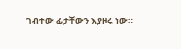ገብተው ፊታቸውን እያዞሩ ነው።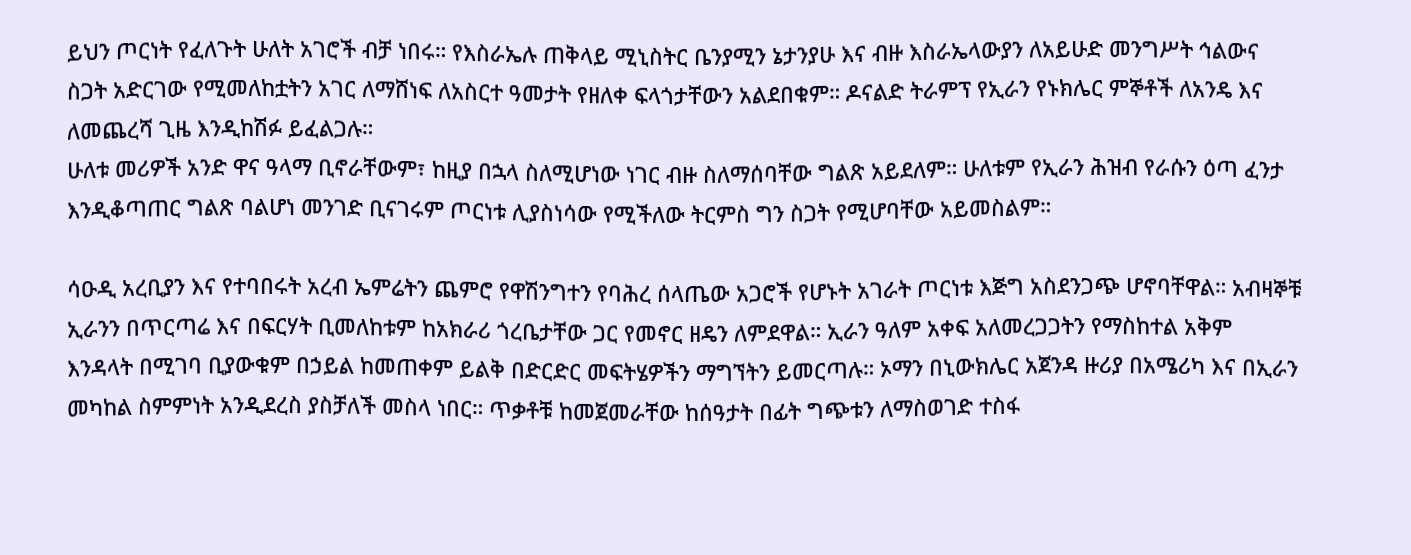ይህን ጦርነት የፈለጉት ሁለት አገሮች ብቻ ነበሩ። የእስራኤሉ ጠቅላይ ሚኒስትር ቤንያሚን ኔታንያሁ እና ብዙ እስራኤላውያን ለአይሁድ መንግሥት ኅልውና ስጋት አድርገው የሚመለከቷትን አገር ለማሸነፍ ለአስርተ ዓመታት የዘለቀ ፍላጎታቸውን አልደበቁም። ዶናልድ ትራምፕ የኢራን የኑክሌር ምኞቶች ለአንዴ እና ለመጨረሻ ጊዜ እንዲከሽፉ ይፈልጋሉ።
ሁለቱ መሪዎች አንድ ዋና ዓላማ ቢኖራቸውም፣ ከዚያ በኋላ ስለሚሆነው ነገር ብዙ ስለማሰባቸው ግልጽ አይደለም። ሁለቱም የኢራን ሕዝብ የራሱን ዕጣ ፈንታ እንዲቆጣጠር ግልጽ ባልሆነ መንገድ ቢናገሩም ጦርነቱ ሊያስነሳው የሚችለው ትርምስ ግን ስጋት የሚሆባቸው አይመስልም።

ሳዑዲ አረቢያን እና የተባበሩት አረብ ኤምሬትን ጨምሮ የዋሽንግተን የባሕረ ሰላጤው አጋሮች የሆኑት አገራት ጦርነቱ እጅግ አስደንጋጭ ሆኖባቸዋል። አብዛኞቹ ኢራንን በጥርጣሬ እና በፍርሃት ቢመለከቱም ከአክራሪ ጎረቤታቸው ጋር የመኖር ዘዴን ለምደዋል። ኢራን ዓለም አቀፍ አለመረጋጋትን የማስከተል አቅም እንዳላት በሚገባ ቢያውቁም በኃይል ከመጠቀም ይልቅ በድርድር መፍትሄዎችን ማግኘትን ይመርጣሉ። ኦማን በኒውክሌር አጀንዳ ዙሪያ በአሜሪካ እና በኢራን መካከል ስምምነት አንዲደረስ ያስቻለች መስላ ነበር። ጥቃቶቹ ከመጀመራቸው ከሰዓታት በፊት ግጭቱን ለማስወገድ ተስፋ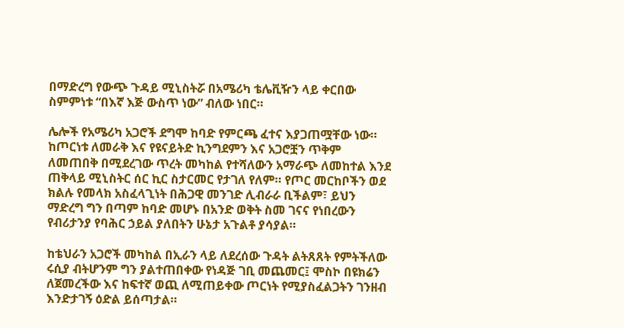በማድረግ የውጭ ጉዳይ ሚኒስትሯ በአሜሪካ ቴሌቪዥን ላይ ቀርበው ስምምነቱ “በእኛ እጅ ውስጥ ነው” ብለው ነበር።

ሌሎች የአሜሪካ አጋሮች ደግሞ ከባድ የምርጫ ፈተና እያጋጠሟቸው ነው። ከጦርነቱ ለመራቅ እና የዩናይትድ ኪንግደምን እና አጋሮቿን ጥቅም ለመጠበቅ በሚደረገው ጥረት መካከል የተሻለውን አማራጭ ለመከተል እንደ ጠቅላይ ሚኒስትር ሰር ኪር ስታርመር የታገለ የለም። የጦር መርከቦችን ወደ ክልሉ የመላክ አስፈላጊነት በሕጋዊ መንገድ ሊብራራ ቢችልም፣ ይህን ማድረግ ግን በጣም ከባድ መሆኑ በአንድ ወቅት ስመ ገናና የነበረውን የብሪታንያ የባሕር ኃይል ያለበትን ሁኔታ አጉልቶ ያሳያል።

ከቴህራን አጋሮች መካከል በኢራን ላይ ለደረሰው ጉዳት ልትጸጸት የምትችለው ሩሲያ ብትሆንም ግን ያልተጠበቀው የነዳጅ ገቢ መጨመር፤ ሞስኮ በዩክሬን ለጀመረችው እና ከፍተኛ ወጪ ለሚጠይቀው ጦርነት የሚያስፈልጋትን ገንዘብ እንድታገኝ ዕድል ይሰጣታል።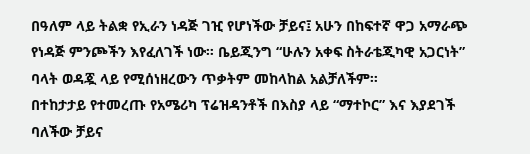በዓለም ላይ ትልቋ የኢራን ነዳጅ ገዢ የሆነችው ቻይና፤ አሁን በከፍተኛ ዋጋ አማራጭ የነዳጅ ምንጮችን እየፈለገች ነው። ቤይጂንግ “ሁሉን አቀፍ ስትራቴጂካዊ አጋርነት” ባላት ወዳጇ ላይ የሚሰነዘረውን ጥቃትም መከላከል አልቻለችም።
በተከታታይ የተመረጡ የአሜሪካ ፕሬዝዳንቶች በእስያ ላይ “ማተኮር” እና እያደገች ባለችው ቻይና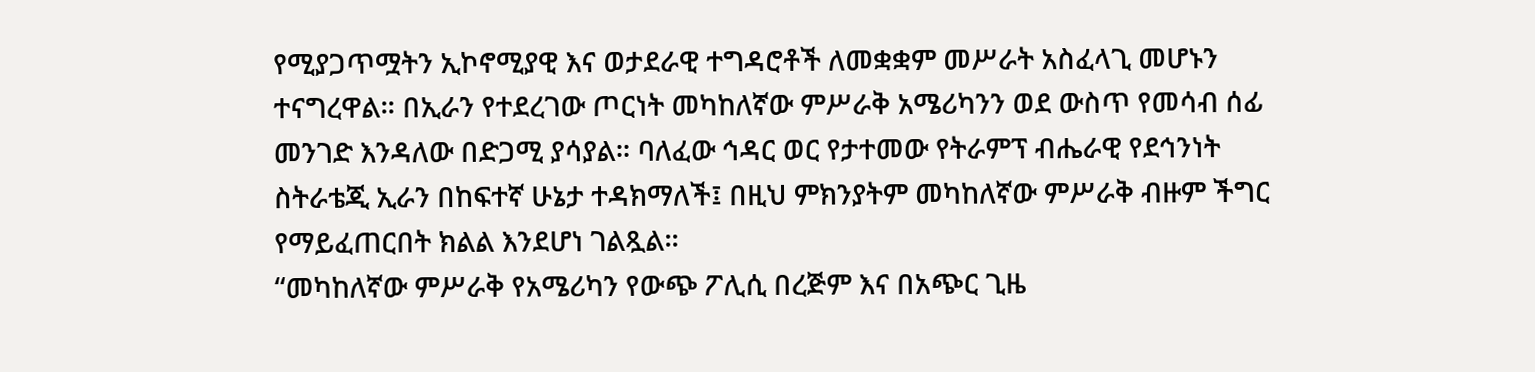የሚያጋጥሟትን ኢኮኖሚያዊ እና ወታደራዊ ተግዳሮቶች ለመቋቋም መሥራት አስፈላጊ መሆኑን ተናግረዋል። በኢራን የተደረገው ጦርነት መካከለኛው ምሥራቅ አሜሪካንን ወደ ውስጥ የመሳብ ሰፊ መንገድ እንዳለው በድጋሚ ያሳያል። ባለፈው ኅዳር ወር የታተመው የትራምፕ ብሔራዊ የደኅንነት ስትራቴጂ ኢራን በከፍተኛ ሁኔታ ተዳክማለች፤ በዚህ ምክንያትም መካከለኛው ምሥራቅ ብዙም ችግር የማይፈጠርበት ክልል እንደሆነ ገልጿል።
“መካከለኛው ምሥራቅ የአሜሪካን የውጭ ፖሊሲ በረጅም እና በአጭር ጊዜ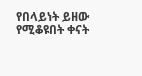የበላይነት ይዘው የሚቆዩበት ቀናት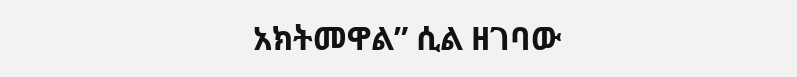አክትመዋል” ሲል ዘገባው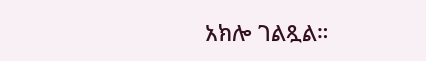አክሎ ገልጿል።